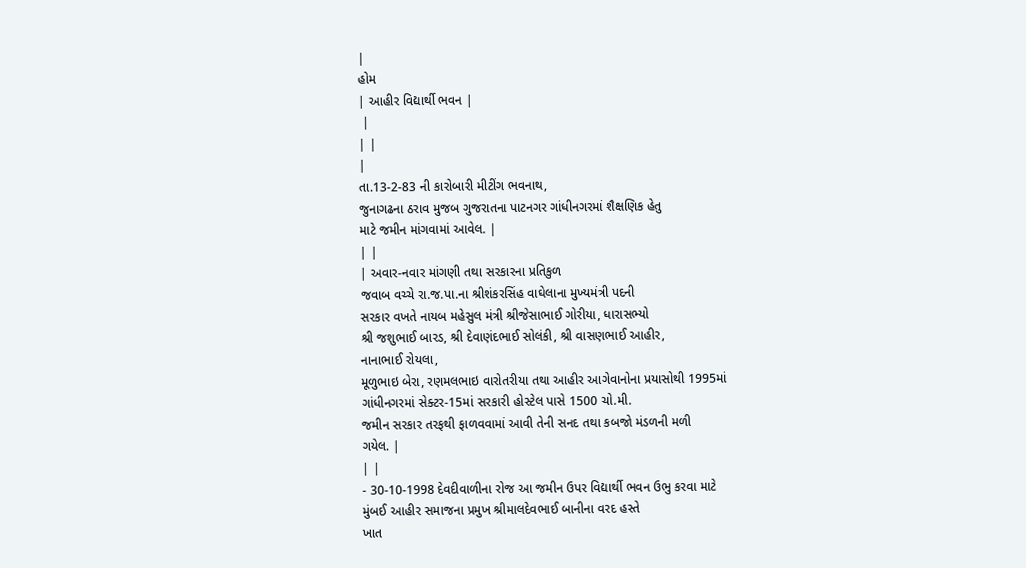|
હોમ
| આહીર વિદ્યાર્થી ભવન |
 |
| |
|
તા.13-2-83 ની કારોબારી મીટીંગ ભવનાથ,
જુનાગઢના ઠરાવ મુજબ ગુજરાતના પાટનગર ગાંધીનગરમાં શૈક્ષણિક હેતુ
માટે જમીન માંગવામાં આવેલ. |
| |
| અવાર-નવાર માંગણી તથા સરકારના પ્રતિકુળ
જવાબ વચ્ચે રા.જ.પા.ના શ્રીશંકરસિંહ વાઘેલાના મુખ્યમંત્રી પદની
સરકાર વખતે નાયબ મહેસુલ મંત્રી શ્રીજેસાભાઈ ગોરીયા, ધારાસભ્યો
શ્રી જશુભાઈ બારડ, શ્રી દેવાણંદભાઈ સોલંકી, શ્રી વાસણભાઈ આહીર,
નાનાભાઈ રોયલા,
મૂળુભાઇ બેરા, રણમલભાઇ વારોતરીયા તથા આહીર આગેવાનોના પ્રયાસોથી 1995માં
ગાંધીનગરમાં સેક્ટર-15માં સરકારી હોસ્ટેલ પાસે 1500 ચો.મી.
જમીન સરકાર તરફથી ફાળવવામાં આવી તેની સનદ તથા કબજો મંડળની મળી
ગયેલ. |
| |
- 30-10-1998 દેવદીવાળીના રોજ આ જમીન ઉપર વિદ્યાર્થી ભવન ઉભુ કરવા માટે
મુંબઈ આહીર સમાજના પ્રમુખ શ્રીમાલદેવભાઈ બાનીના વરદ હસ્તે
ખાત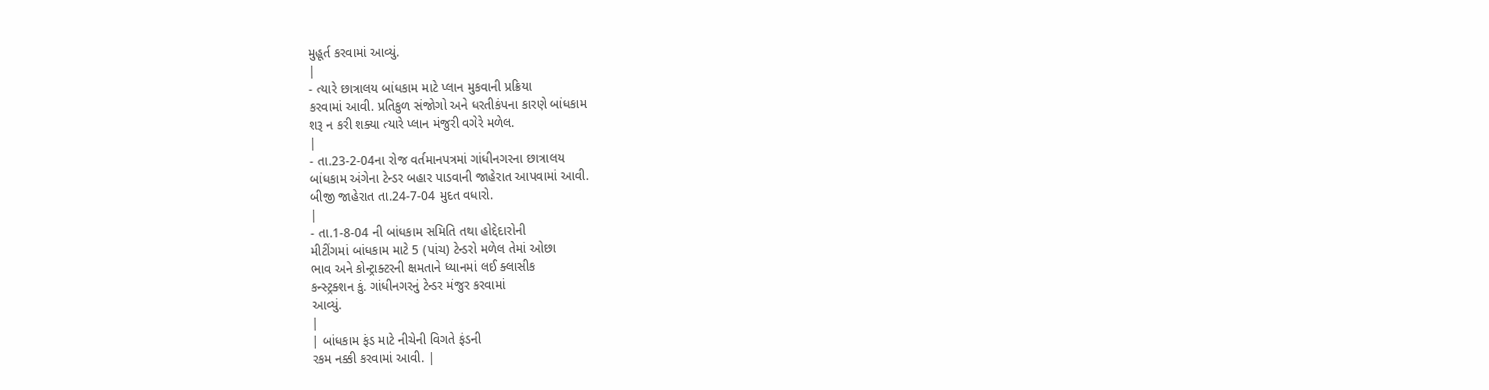મુહૂર્ત કરવામાં આવ્યું.
|
- ત્યારે છાત્રાલય બાંધકામ માટે પ્લાન મુકવાની પ્રક્રિયા
કરવામાં આવી. પ્રતિકુળ સંજોગો અને ધરતીકંપના કારણે બાંધકામ
શરૂ ન કરી શક્યા ત્યારે પ્લાન મંજુરી વગેરે મળેલ.
|
- તા.23-2-04ના રોજ વર્તમાનપત્રમાં ગાંધીનગરના છાત્રાલય
બાંધકામ અંગેના ટેન્ડર બહાર પાડવાની જાહેરાત આપવામાં આવી.
બીજી જાહેરાત તા.24-7-04 મુદત વધારો.
|
- તા.1-8-04 ની બાંધકામ સમિતિ તથા હોદ્દેદારોની
મીટીંગમાં બાંધકામ માટે 5 (પાંચ) ટેન્ડરો મળેલ તેમાં ઓછા
ભાવ અને કોન્ટ્રાક્ટરની ક્ષમતાને ધ્યાનમાં લઈ ક્લાસીક
કન્સ્ટ્રક્શન કું. ગાંધીનગરનું ટેન્ડર મંજુર કરવામાં
આવ્યું.
|
| બાંધકામ ફંડ માટે નીચેની વિગતે ફંડની
રકમ નક્કી કરવામાં આવી. |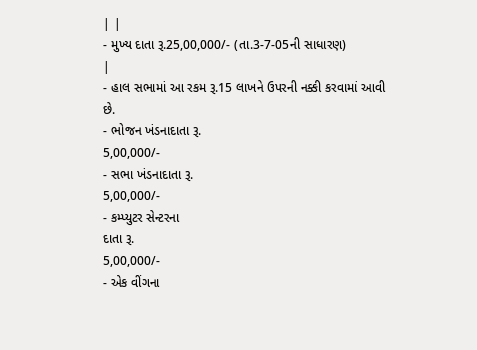| |
- મુખ્ય દાતા રૂ.25,00,000/- (તા.3-7-05ની સાધારણ)
|
- હાલ સભામાં આ રકમ રૂ.15 લાખને ઉપરની નક્કી કરવામાં આવી
છે.
- ભોજન ખંડનાદાતા રૂ.
5,00,000/-
- સભા ખંડનાદાતા રૂ.
5,00,000/-
- કમ્પ્યુટર સેન્ટરના
દાતા રૂ.
5,00,000/-
- એક વીંગના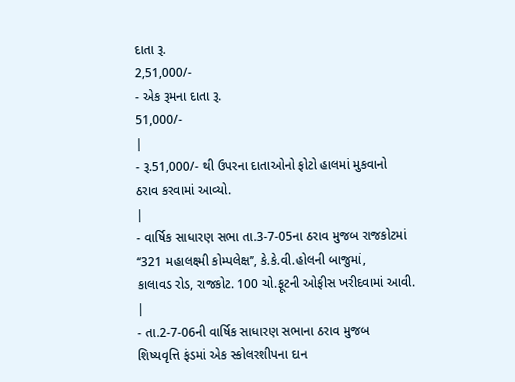દાતા રૂ.
2,51,000/-
- એક રૂમના દાતા રૂ.
51,000/-
|
- રૂ.51,000/- થી ઉપરના દાતાઓનો ફોટો હાલમાં મુકવાનો
ઠરાવ કરવામાં આવ્યો.
|
- વાર્ષિક સાધારણ સભા તા.3-7-05ના ઠરાવ મુજબ રાજકોટમાં
‘‘321 મહાલક્ષ્મી કોમ્પલેક્ષ’’, કે.કે.વી.હોલની બાજુમાં,
કાલાવડ રોડ, રાજકોટ. 100 ચો.ફૂટની ઓફીસ ખરીદવામાં આવી.
|
- તા.2-7-06ની વાર્ષિક સાધારણ સભાના ઠરાવ મુજબ
શિષ્યવૃત્તિ ફંડમાં એક સ્કોલરશીપના દાન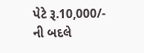પેટે રૂ.10,000/-
ની બદલે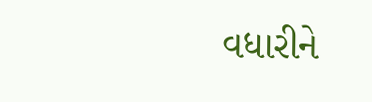વધારીને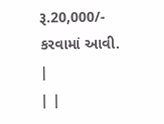રૂ.20,000/- કરવામાં આવી.
|
| |